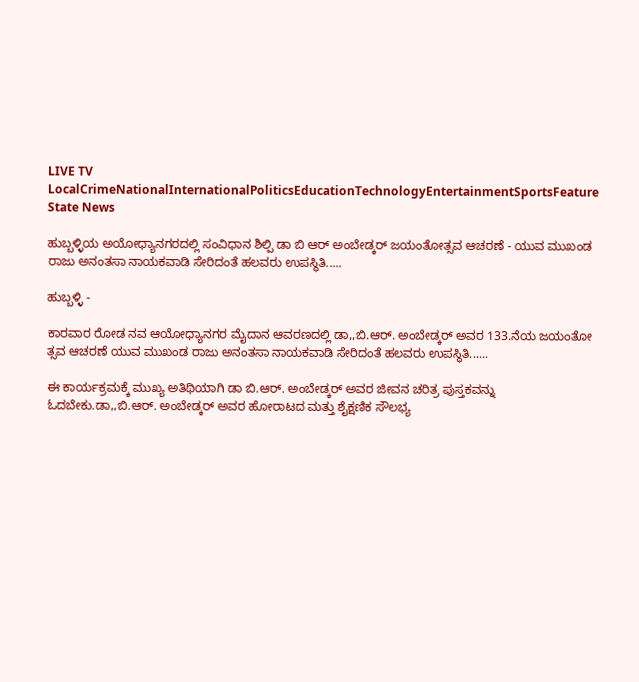LIVE TV LocalCrimeNationalInternationalPoliticsEducationTechnologyEntertainmentSportsFeature
State News

ಹುಬ್ಬಳ್ಳಿಯ ಅಯೋಧ್ಯಾನಗರದಲ್ಲಿ ಸಂವಿಧಾನ ಶಿಲ್ಪಿ ಡಾ ಬಿ ಆರ್ ಅಂಬೇಡ್ಕರ್ ಜಯಂತೋತ್ಸವ ಆಚರಣೆ - ಯುವ ಮುಖಂಡ ರಾಜು ಅನಂತಸಾ ನಾಯಕವಾಡಿ ಸೇರಿದಂತೆ ಹಲವರು ಉಪಸ್ಥಿತಿ.....

ಹುಬ್ಬಳ್ಳಿ -

ಕಾರವಾರ ರೋಡ ನವ ಆಯೋಧ್ಯಾನಗರ ಮೈದಾನ ಆವರಣದಲ್ಲಿ ಡಾ,,ಬಿ.ಆರ್. ಅಂಬೇಡ್ಕರ್ ಅವರ 133.ನೆಯ ಜಯಂತೋ  ತ್ಸವ ಆಚರಣೆ ಯುವ ಮುಖಂಡ ರಾಜು ಅನಂತಸಾ ನಾಯಕವಾಡಿ ಸೇರಿದಂತೆ ಹಲವರು ಉಪಸ್ಥಿತಿ......

ಈ ಕಾರ್ಯಕ್ರಮಕ್ಕೆ ಮುಖ್ಯ ಅತಿಥಿಯಾಗಿ ಡಾ ಬಿ.ಆರ್. ಅಂಬೇಡ್ಕರ್ ಅವರ ಜೀವನ ಚರಿತ್ರ ಪುಸ್ತಕವನ್ನು ಓದಬೇಕು.ಡಾ,,ಬಿ.ಆರ್. ಅಂಬೇಡ್ಕರ್ ಅವರ ಹೋರಾಟದ ಮತ್ತು ಶೈಕ್ಷಣಿಕ ಸೌಲಭ್ಯ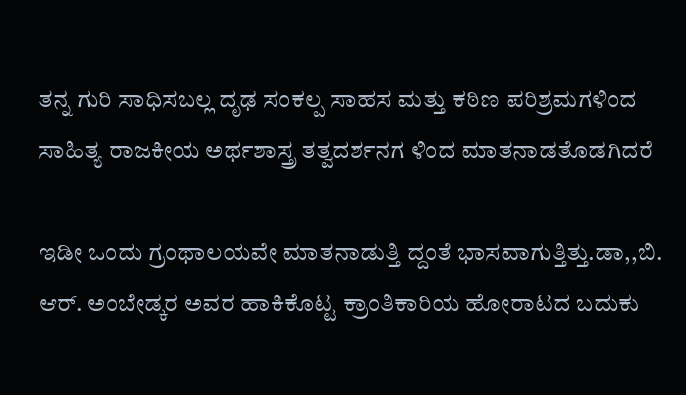ತನ್ನ ಗುರಿ ಸಾಧಿಸಬಲ್ಲ ದೃಢ ಸಂಕಲ್ಪ ಸಾಹಸ ಮತ್ತು ಕಠಿಣ ಪರಿಶ್ರಮಗಳಿಂದ ಸಾಹಿತ್ಯ ರಾಜಕೀಯ ಅರ್ಥಶಾಸ್ತ್ರ ತತ್ವದರ್ಶನಗ ಳಿಂದ ಮಾತನಾಡತೊಡಗಿದರೆ

ಇಡೀ ಒಂದು ಗ್ರಂಥಾಲಯವೇ ಮಾತನಾಡುತ್ತಿ ದ್ದಂತೆ ಭಾಸವಾಗುತ್ತಿತ್ತು.ಡಾ,,ಬಿ. ಆರ್. ಅಂಬೇಡ್ಕರ ಅವರ ಹಾಕಿಕೊಟ್ಟ ಕ್ರಾಂತಿಕಾರಿಯ ಹೋರಾಟದ ಬದುಕು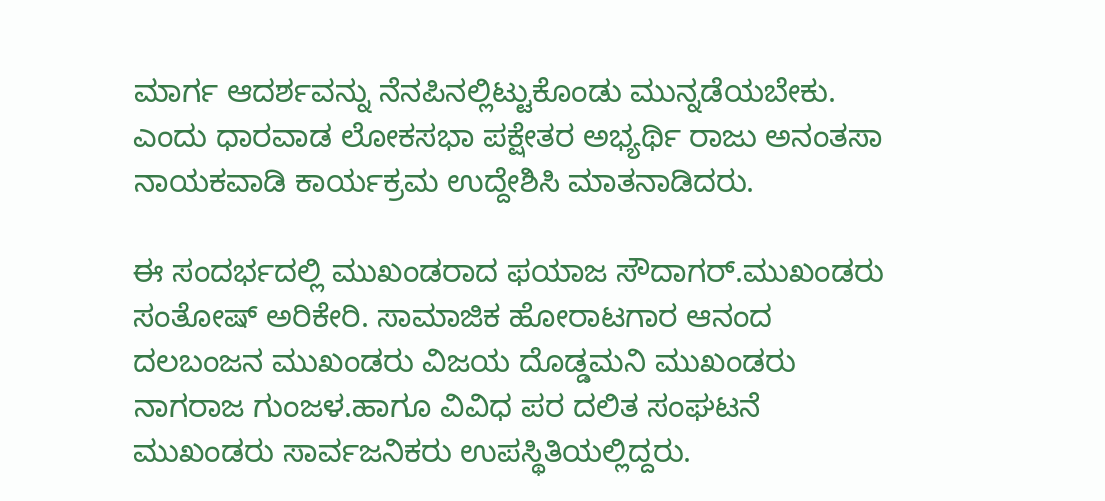ಮಾರ್ಗ ಆದರ್ಶವನ್ನು ನೆನಪಿನಲ್ಲಿಟ್ಟುಕೊಂಡು ಮುನ್ನಡೆಯಬೇಕು. ಎಂದು ಧಾರವಾಡ ಲೋಕಸಭಾ ಪಕ್ಷೇತರ ಅಭ್ಯರ್ಥಿ ರಾಜು ಅನಂತಸಾ ನಾಯಕವಾಡಿ ಕಾರ್ಯಕ್ರಮ ಉದ್ದೇಶಿಸಿ ಮಾತನಾಡಿದರು.

ಈ ಸಂದರ್ಭದಲ್ಲಿ ಮುಖಂಡರಾದ ಫಯಾಜ ಸೌದಾಗರ್.ಮುಖಂಡರು ಸಂತೋಷ್ ಅರಿಕೇರಿ. ಸಾಮಾಜಿಕ ಹೋರಾಟಗಾರ ಆನಂದ ದಲಬಂಜನ ಮುಖಂಡರು ವಿಜಯ ದೊಡ್ಡಮನಿ ಮುಖಂಡರು ನಾಗರಾಜ ಗುಂಜಳ.ಹಾಗೂ ವಿವಿಧ ಪರ ದಲಿತ ಸಂಘಟನೆ ಮುಖಂಡರು ಸಾರ್ವಜನಿಕರು ಉಪಸ್ಥಿತಿಯಲ್ಲಿದ್ದರು.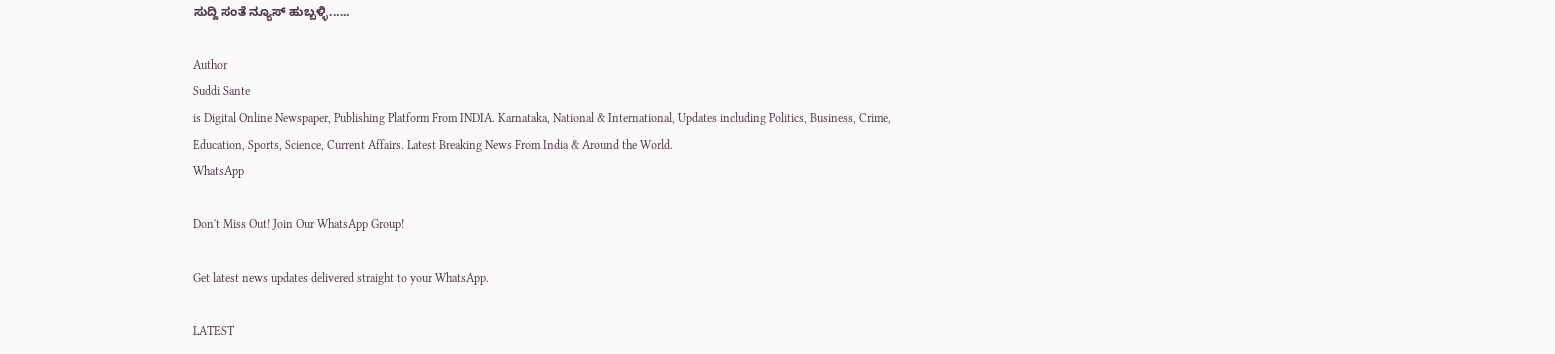ಸುದ್ದಿ ಸಂತೆ ನ್ಯೂಸ್ ಹುಬ್ಬಳ್ಳಿ......

Author
Suddi Sante
is Digital Online Newspaper, Publishing Platform From INDIA. Karnataka, National & International, Updates including Politics, Business, Crime, Education, Sports, Science, Current Affairs. Latest Breaking News From India & Around the World.
WhatsApp

Don't Miss Out! Join Our WhatsApp Group!

Get latest news updates delivered straight to your WhatsApp.

LATEST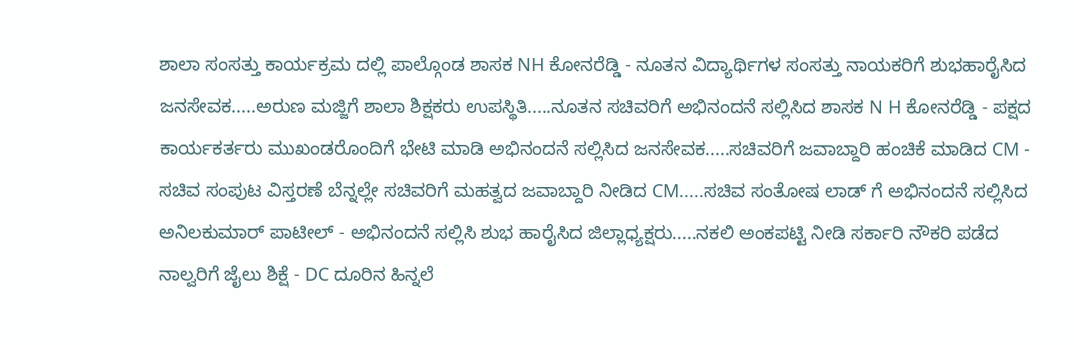ಶಾಲಾ ಸಂಸತ್ತು ಕಾರ್ಯಕ್ರಮ ದಲ್ಲಿ ಪಾಲ್ಗೊಂಡ ಶಾಸಕ NH ಕೋನರೆಡ್ಡಿ - ನೂತನ ವಿದ್ಯಾರ್ಥಿಗಳ ಸಂಸತ್ತು ನಾಯಕರಿಗೆ ಶುಭಹಾರೈಸಿದ ಜನಸೇವಕ.....ಅರುಣ ಮಜ್ಜಿಗೆ ಶಾಲಾ ಶಿಕ್ಷಕರು ಉಪಸ್ಥಿತಿ.....ನೂತನ ಸಚಿವರಿಗೆ ಅಭಿನಂದನೆ ಸಲ್ಲಿಸಿದ ಶಾಸಕ N H ಕೋನರೆಡ್ಡಿ - ಪಕ್ಷದ ಕಾರ್ಯಕರ್ತರು ಮುಖಂಡರೊಂದಿಗೆ ಭೇಟಿ ಮಾಡಿ ಅಭಿನಂದನೆ ಸಲ್ಲಿಸಿದ ಜನಸೇವಕ.....ಸಚಿವರಿಗೆ ಜವಾಬ್ದಾರಿ ಹಂಚಿಕೆ ಮಾಡಿದ CM - ಸಚಿವ ಸಂಪುಟ ವಿಸ್ತರಣೆ ಬೆನ್ನಲ್ಲೇ ಸಚಿವರಿಗೆ ಮಹತ್ವದ ಜವಾಬ್ದಾರಿ ನೀಡಿದ CM.....ಸಚಿವ ಸಂತೋಷ ಲಾಡ್ ಗೆ ಅಭಿನಂದನೆ ಸಲ್ಲಿಸಿದ ಅನಿಲಕುಮಾರ್ ಪಾಟೀಲ್ - ಅಭಿನಂದನೆ ಸಲ್ಲಿಸಿ ಶುಭ ಹಾರೈಸಿದ ಜಿಲ್ಲಾಧ್ಯಕ್ಷರು.....ನಕಲಿ ಅಂಕಪಟ್ಟಿ ನೀಡಿ ಸರ್ಕಾರಿ ನೌಕರಿ ಪಡೆದ ನಾಲ್ವರಿಗೆ ಜೈಲು ಶಿಕ್ಷೆ - DC ದೂರಿನ ಹಿನ್ನಲೆ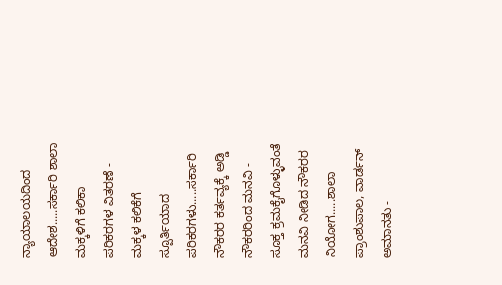ನ್ಯಾಯಾಲಯದಿಂದ ಆದೇಶ.....ಸರ್ಕಾರಿ ಶಾಲಾ ಮಕ್ಕಳಿಗೆ ಕಲಿಕಾ ಪರಿಕರಗಳ ವಿತರಣೆ - ಮಕ್ಕಳ ಕಲಿಕೆಗೆ ಸ್ಪೂರ್ತಿಯಾದ ಪರಿಕರಗಳು.....ಸರ್ಕಾರಿ ನೌಕರರ ಕರ್ತವ್ಯಕ್ಕೆ ಅಡ್ಡಿ ನೌಕರರಿಂದ ಮನವಿ - ಸೂಕ್ತ ಕ್ರಮಕೈಗೊಳ್ಳುವಂತೆ ಮನವಿ ನೀಡಿದ ನೌಕರರ ನಿಯೋಗ.....ಶಾಲಾ ಪ್ರಾಂಶುಪಾಲ, ವಾರ್ಡನ್ ಅಮಾನತು -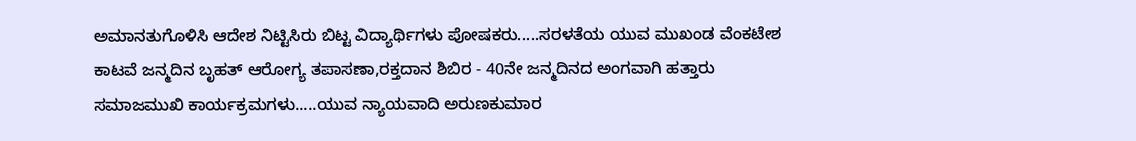ಅಮಾನತುಗೊಳಿಸಿ ಆದೇಶ ನಿಟ್ಟಿಸಿರು ಬಿಟ್ಟ ವಿದ್ಯಾರ್ಥಿಗಳು ಪೋಷಕರು.....ಸರಳತೆಯ ಯುವ ಮುಖಂಡ ವೆಂಕಟೇಶ ಕಾಟವೆ ಜನ್ಮದಿನ ಬೃಹತ್ ಆರೋಗ್ಯ ತಪಾಸಣಾ,ರಕ್ತದಾನ ಶಿಬಿರ - 40ನೇ ಜನ್ಮದಿನದ ಅಂಗವಾಗಿ ಹತ್ತಾರು ಸಮಾಜಮುಖಿ ಕಾರ್ಯಕ್ರಮಗಳು.....ಯುವ ನ್ಯಾಯವಾದಿ ಅರುಣಕುಮಾರ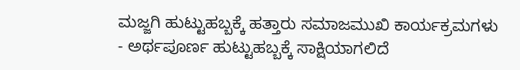ಮಜ್ಜಗಿ ಹುಟ್ಟುಹಬ್ಬಕ್ಕೆ ಹತ್ತಾರು ಸಮಾಜಮುಖಿ ಕಾರ್ಯಕ್ರಮಗಳು - ಅರ್ಥಪೂರ್ಣ ಹುಟ್ಟುಹಬ್ಬಕ್ಕೆ ಸಾಕ್ಷಿಯಾಗಲಿದೆ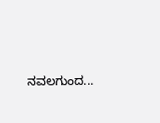ನವಲಗುಂದ...